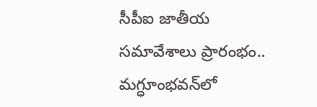సీపీఐ జాతీయ సమావేశాలు ప్రారంభం.. మగ్ధూంభవన్‌లో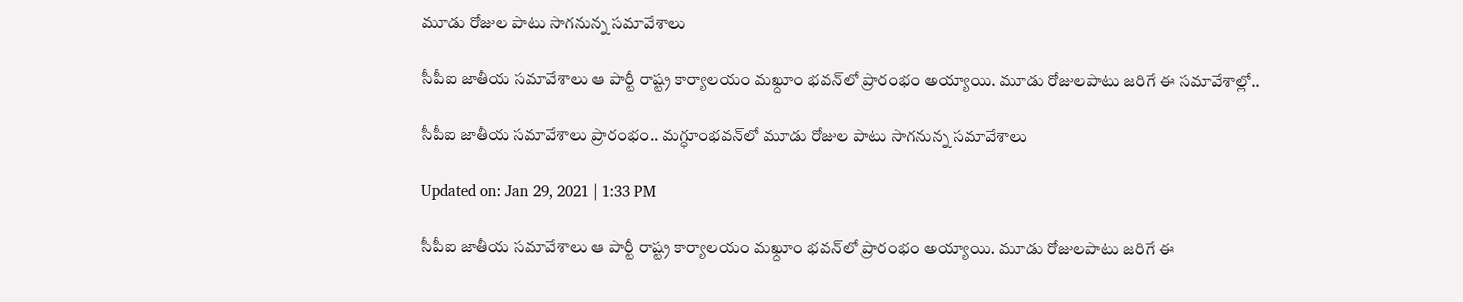మూడు రోజుల పాటు సాగనున్న సమావేశాలు

సీపీఐ జాతీయ సమావేశాలు ఆ పార్టీ రాష్ట్ర కార్యాలయం మఖ్దూం భవన్‌లో ప్రారంభం అయ్యాయి. మూడు రోజులపాటు జరిగే ఈ సమావేశాల్లో..

సీపీఐ జాతీయ సమావేశాలు ప్రారంభం.. మగ్ధూంభవన్‌లో మూడు రోజుల పాటు సాగనున్న సమావేశాలు

Updated on: Jan 29, 2021 | 1:33 PM

సీపీఐ జాతీయ సమావేశాలు ఆ పార్టీ రాష్ట్ర కార్యాలయం మఖ్దూం భవన్‌లో ప్రారంభం అయ్యాయి. మూడు రోజులపాటు జరిగే ఈ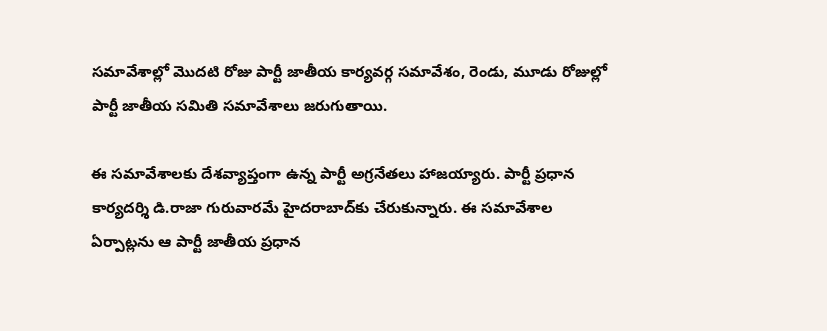సమావేశాల్లో మొదటి రోజు పార్టీ జాతీయ కార్యవర్గ సమావేశం, రెండు, మూడు రోజుల్లో పార్టీ జాతీయ సమితి సమావేశాలు జరుగుతాయి.

ఈ సమావేశాలకు దేశవ్యాప్తంగా ఉన్న పార్టీ అగ్రనేతలు హాజయ్యారు. పార్టీ ప్రధాన కార్యదర్శి డి.రాజా గురువారమే హైదరాబాద్‌కు చేరుకున్నారు. ఈ సమావేశాల ఏర్పాట్లను ఆ పార్టీ జాతీయ ప్రధాన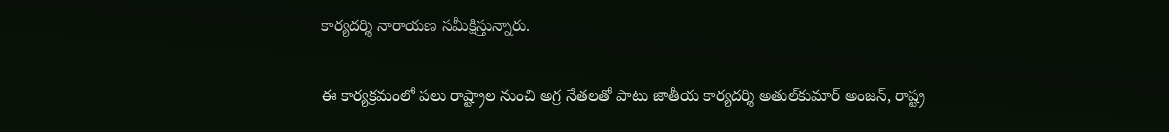కార్యదర్శి నారాయణ సమీక్షిస్తున్నారు.

ఈ కార్యక్రమంలో పలు రాష్ట్రాల నుంచి అగ్ర నేతలతో పాటు జాతీయ కార్యదర్శి అతుల్‌కుమార్‌ అంజన్‌, రాష్ట్ర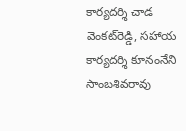కార్యదర్శి చాడ వెంకట్‌రెడ్డి, సహాయ కార్యదర్శి కూనంనేని సాంబశివరావు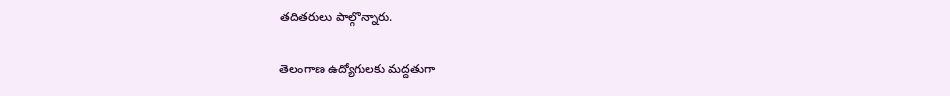తదితరులు పాల్గొన్నారు.

తెలంగాణ ఉద్యోగులకు మద్దతుగా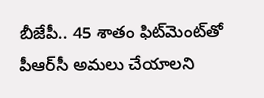బీజేపీ.. 45 శాతం ఫిట్‌మెంట్‌తో పీఆర్‌సీ అమలు చేయాలని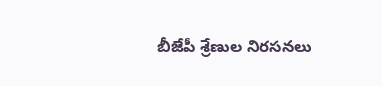బీజేపీ శ్రేణుల నిరసనలు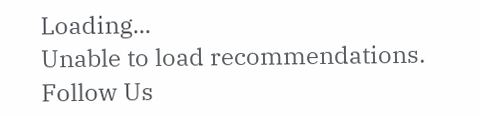Loading...
Unable to load recommendations.
Follow Us